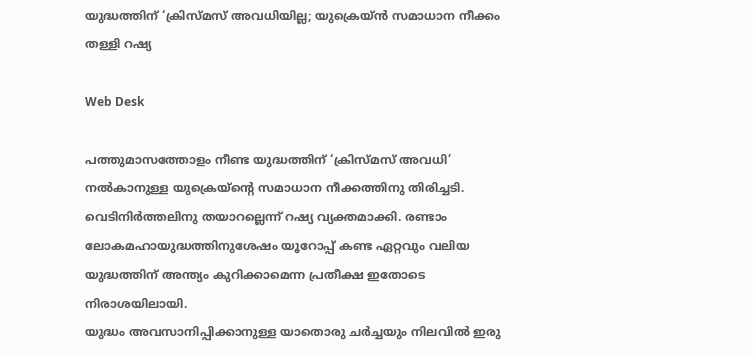യുദ്ധത്തിന് ‘ക്രിസ്മസ് അവധിയില്ല; യുക്രെയ്ൻ സമാധാന നീക്കം തള്ളി റഷ്യ

Web Desk

പത്തുമാസത്തോളം നീണ്ട യുദ്ധത്തിന് ‘ക്രിസ്മസ് അവധി’ നൽകാനുള്ള യുക്രെയ്ന്റെ സമാധാന നീക്കത്തിനു തിരിച്ചടി. വെടിനിർത്തലിനു തയാറല്ലെന്ന് റഷ്യ വ്യക്തമാക്കി. രണ്ടാം ലോകമഹായുദ്ധത്തിനുശേഷം യൂറോപ്പ് കണ്ട ഏറ്റവും വലിയ യുദ്ധത്തിന് അന്ത്യം കുറിക്കാമെന്ന പ്രതീക്ഷ ഇതോടെ നിരാശയിലായി.
യുദ്ധം അവസാനിപ്പിക്കാനുള്ള യാതൊരു ചർച്ചയും നിലവിൽ ഇരു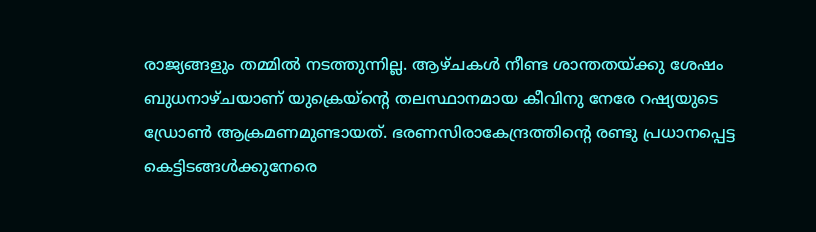രാജ്യങ്ങളും തമ്മിൽ നടത്തുന്നില്ല. ആഴ്ചകൾ നീണ്ട ശാന്തതയ്ക്കു ശേഷം ബുധനാഴ്ചയാണ് യുക്രെയ്ന്റെ തലസ്ഥാനമായ കീവിനു നേരേ റഷ്യയുടെ ഡ്രോൺ ആക്രമണമുണ്ടായത്. ഭരണസിരാകേന്ദ്രത്തിന്റെ രണ്ടു പ്രധാനപ്പെട്ട കെട്ടിടങ്ങൾക്കുനേരെ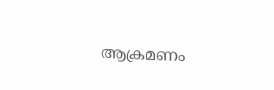ആക്രമണം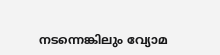നടന്നെങ്കിലും വ്യോമ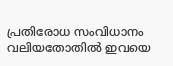പ്രതിരോധ സംവിധാനം വലിയതോതിൽ ഇവയെ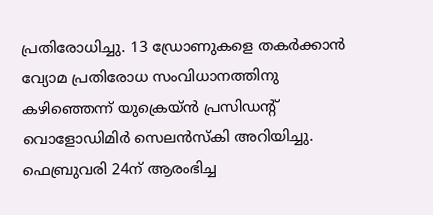പ്രതിരോധിച്ചു. 13 ഡ്രോണുകളെ തകർക്കാൻ വ്യോമ പ്രതിരോധ സംവിധാനത്തിനു കഴിഞ്ഞെന്ന് യുക്രെയ്ൻ പ്രസിഡന്റ് വൊളോഡിമിർ സെലൻസ്കി അറിയിച്ചു.
ഫെബ്രുവരി 24ന് ആരംഭിച്ച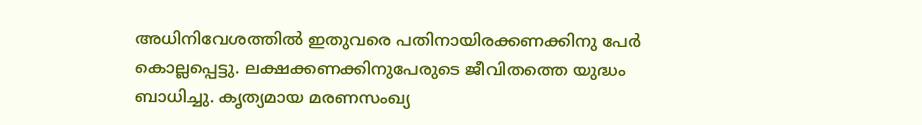അധിനിവേശത്തിൽ ഇതുവരെ പതിനായിരക്കണക്കിനു പേർ കൊല്ലപ്പെട്ടു. ലക്ഷക്കണക്കിനുപേരുടെ ജീവിതത്തെ യുദ്ധം ബാധിച്ചു. കൃത്യമായ മരണസംഖ്യ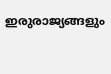ഇരുരാജ്യങ്ങളും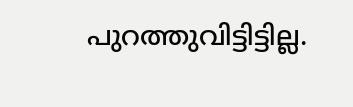പുറത്തുവിട്ടിട്ടില്ല.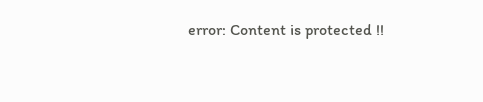error: Content is protected !!